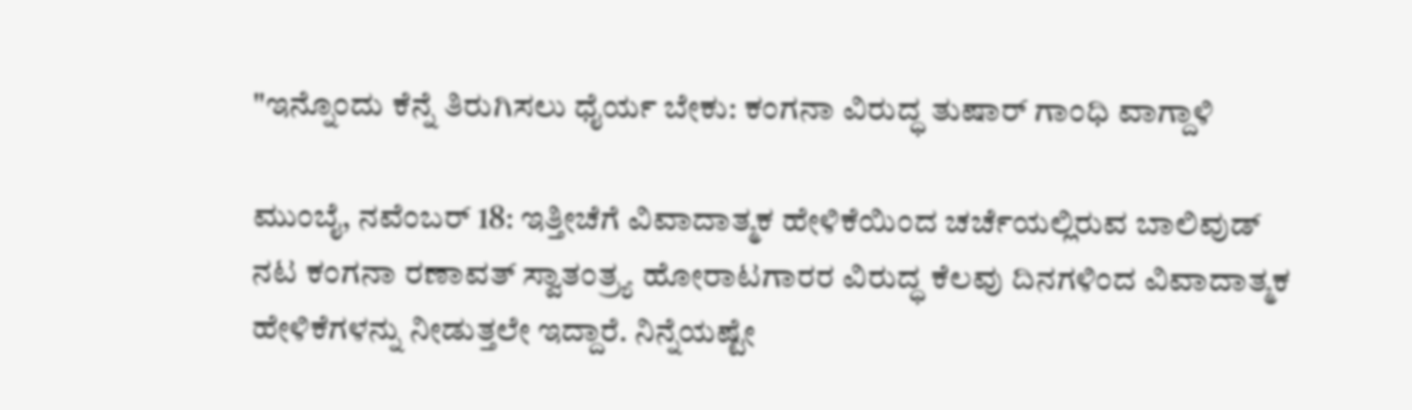"ಇನ್ನೊಂದು ಕೆನ್ನೆ ತಿರುಗಿಸಲು ಧೈರ್ಯ ಬೇಕು: ಕಂಗನಾ ವಿರುದ್ಧ ತುಷಾರ್ ಗಾಂಧಿ ವಾಗ್ದಾಳಿ

ಮುಂಬೈ, ನವೆಂಬರ್ 18: ಇತ್ತೀಚೆಗೆ ವಿವಾದಾತ್ಮಕ ಹೇಳಿಕೆಯಿಂದ ಚರ್ಚೆಯಲ್ಲಿರುವ ಬಾಲಿವುಡ್ ನಟ ಕಂಗನಾ ರಣಾವತ್ ಸ್ವಾತಂತ್ರ್ಯ ಹೋರಾಟಗಾರರ ವಿರುದ್ಧ ಕೆಲವು ದಿನಗಳಿಂದ ವಿವಾದಾತ್ಮಕ ಹೇಳಿಕೆಗಳನ್ನು ನೀಡುತ್ತಲೇ ಇದ್ದಾರೆ. ನಿನ್ನೆಯಷ್ಟೇ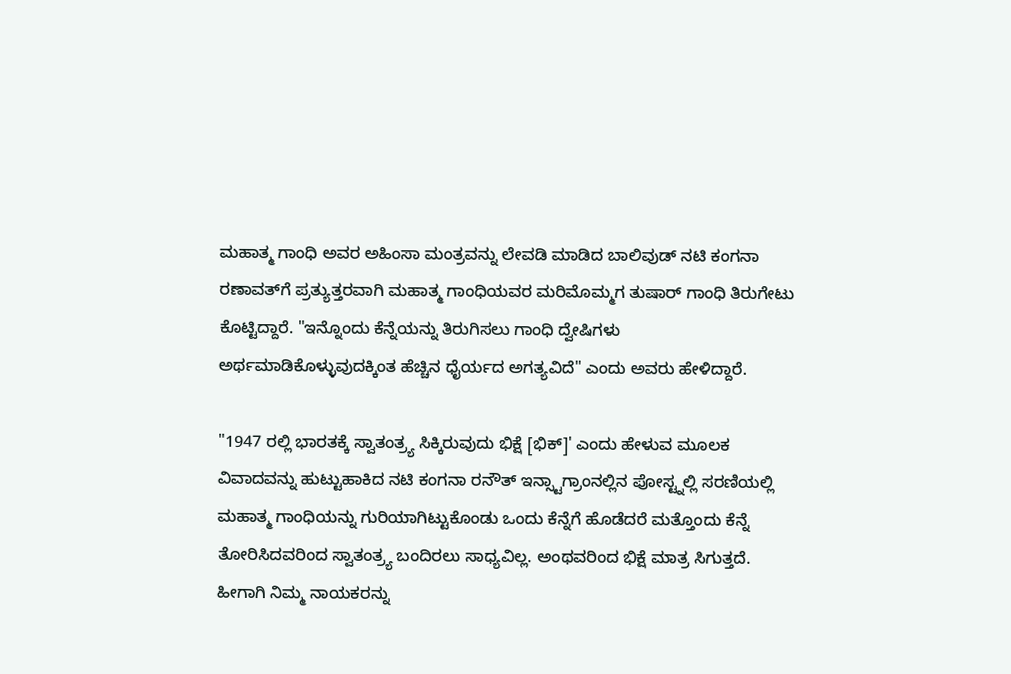ಮಹಾತ್ಮ ಗಾಂಧಿ ಅವರ ಅಹಿಂಸಾ ಮಂತ್ರವನ್ನು ಲೇವಡಿ ಮಾಡಿದ ಬಾಲಿವುಡ್ ನಟಿ ಕಂಗನಾ ರಣಾವತ್‌ಗೆ ಪ್ರತ್ಯುತ್ತರವಾಗಿ ಮಹಾತ್ಮ ಗಾಂಧಿಯವರ ಮರಿಮೊಮ್ಮಗ ತುಷಾರ್ ಗಾಂಧಿ ತಿರುಗೇಟು ಕೊಟ್ಟಿದ್ದಾರೆ. "ಇನ್ನೊಂದು ಕೆನ್ನೆಯನ್ನು ತಿರುಗಿಸಲು ಗಾಂಧಿ ದ್ವೇಷಿಗಳು ಅರ್ಥಮಾಡಿಕೊಳ್ಳುವುದಕ್ಕಿಂತ ಹೆಚ್ಚಿನ ಧೈರ್ಯದ ಅಗತ್ಯವಿದೆ" ಎಂದು ಅವರು ಹೇಳಿದ್ದಾರೆ.

"1947 ರಲ್ಲಿ ಭಾರತಕ್ಕೆ ಸ್ವಾತಂತ್ರ್ಯ ಸಿಕ್ಕಿರುವುದು ಭಿಕ್ಷೆ [ಭಿಕ್]' ಎಂದು ಹೇಳುವ ಮೂಲಕ ವಿವಾದವನ್ನು ಹುಟ್ಟುಹಾಕಿದ ನಟಿ ಕಂಗನಾ ರನೌತ್ ಇನ್ಸ್ಟಾಗ್ರಾಂನಲ್ಲಿನ ಪೋಸ್ಟ್ನಲ್ಲಿ ಸರಣಿಯಲ್ಲಿ ಮಹಾತ್ಮ ಗಾಂಧಿಯನ್ನು ಗುರಿಯಾಗಿಟ್ಟುಕೊಂಡು ಒಂದು ಕೆನ್ನೆಗೆ ಹೊಡೆದರೆ ಮತ್ತೊಂದು ಕೆನ್ನೆ ತೋರಿಸಿದವರಿಂದ ಸ್ವಾತಂತ್ರ್ಯ ಬಂದಿರಲು ಸಾಧ್ಯವಿಲ್ಲ. ಅಂಥವರಿಂದ ಭಿಕ್ಷೆ ಮಾತ್ರ ಸಿಗುತ್ತದೆ. ಹೀಗಾಗಿ ನಿಮ್ಮ ನಾಯಕರನ್ನು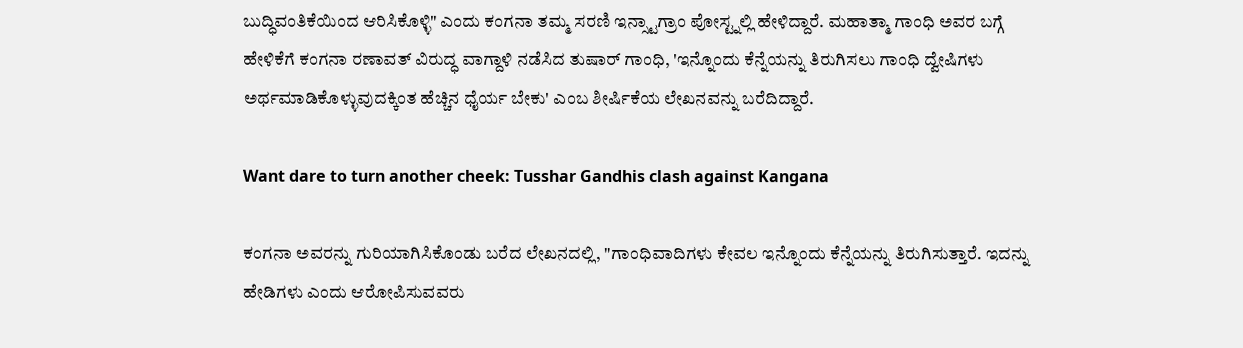ಬುದ್ಧಿವಂತಿಕೆಯಿಂದ ಆರಿಸಿಕೊಳ್ಳಿ" ಎಂದು ಕಂಗನಾ ತಮ್ಮ ಸರಣಿ ಇನ್ಸ್ಟಾಗ್ರಾಂ ಪೋಸ್ಟ್ನಲ್ಲಿ ಹೇಳಿದ್ದಾರೆ. ಮಹಾತ್ಮಾ ಗಾಂಧಿ ಅವರ ಬಗ್ಗೆ ಹೇಳಿಕೆಗೆ ಕಂಗನಾ ರಣಾವತ್ ವಿರುದ್ಧ ವಾಗ್ದಾಳಿ ನಡೆಸಿದ ತುಷಾರ್ ಗಾಂಧಿ, 'ಇನ್ನೊಂದು ಕೆನ್ನೆಯನ್ನು ತಿರುಗಿಸಲು ಗಾಂಧಿ ದ್ವೇಷಿಗಳು ಅರ್ಥಮಾಡಿಕೊಳ್ಳುವುದಕ್ಕಿಂತ ಹೆಚ್ಚಿನ ಧೈರ್ಯ ಬೇಕು' ಎಂಬ ಶೀರ್ಷಿಕೆಯ ಲೇಖನವನ್ನು ಬರೆದಿದ್ದಾರೆ.

Want dare to turn another cheek: Tusshar Gandhis clash against Kangana

ಕಂಗನಾ ಅವರನ್ನು ಗುರಿಯಾಗಿಸಿಕೊಂಡು ಬರೆದ ಲೇಖನದಲ್ಲಿ, "ಗಾಂಧಿವಾದಿಗಳು ಕೇವಲ ಇನ್ನೊಂದು ಕೆನ್ನೆಯನ್ನು ತಿರುಗಿಸುತ್ತಾರೆ. ಇದನ್ನು ಹೇಡಿಗಳು ಎಂದು ಆರೋಪಿಸುವವರು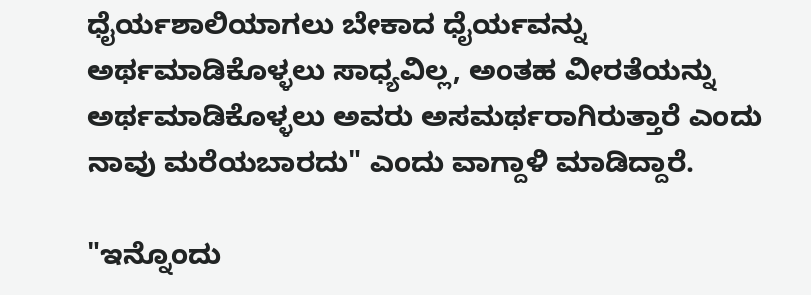ಧೈರ್ಯಶಾಲಿಯಾಗಲು ಬೇಕಾದ ಧೈರ್ಯವನ್ನು ಅರ್ಥಮಾಡಿಕೊಳ್ಳಲು ಸಾಧ್ಯವಿಲ್ಲ, ಅಂತಹ ವೀರತೆಯನ್ನು ಅರ್ಥಮಾಡಿಕೊಳ್ಳಲು ಅವರು ಅಸಮರ್ಥರಾಗಿರುತ್ತಾರೆ ಎಂದು ನಾವು ಮರೆಯಬಾರದು" ಎಂದು ವಾಗ್ದಾಳಿ ಮಾಡಿದ್ದಾರೆ.

"ಇನ್ನೊಂದು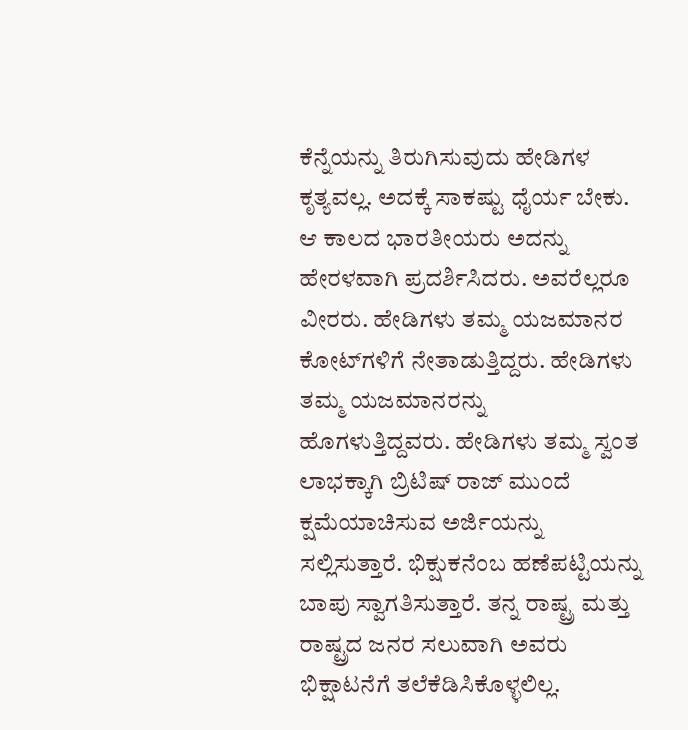ಕೆನ್ನೆಯನ್ನು ತಿರುಗಿಸುವುದು ಹೇಡಿಗಳ ಕೃತ್ಯವಲ್ಲ. ಅದಕ್ಕೆ ಸಾಕಷ್ಟು ಧೈರ್ಯ ಬೇಕು. ಆ ಕಾಲದ ಭಾರತೀಯರು ಅದನ್ನು ಹೇರಳವಾಗಿ ಪ್ರದರ್ಶಿಸಿದರು. ಅವರೆಲ್ಲರೂ ವೀರರು. ಹೇಡಿಗಳು ತಮ್ಮ ಯಜಮಾನರ ಕೋಟ್‌ಗಳಿಗೆ ನೇತಾಡುತ್ತಿದ್ದರು. ಹೇಡಿಗಳು ತಮ್ಮ ಯಜಮಾನರನ್ನು ಹೊಗಳುತ್ತಿದ್ದವರು. ಹೇಡಿಗಳು ತಮ್ಮ ಸ್ವಂತ ಲಾಭಕ್ಕಾಗಿ ಬ್ರಿಟಿಷ್ ರಾಜ್ ಮುಂದೆ ಕ್ಷಮೆಯಾಚಿಸುವ ಅರ್ಜಿಯನ್ನು ಸಲ್ಲಿಸುತ್ತಾರೆ. ಭಿಕ್ಷುಕನೆಂಬ ಹಣೆಪಟ್ಟಿಯನ್ನು ಬಾಪು ಸ್ವಾಗತಿಸುತ್ತಾರೆ. ತನ್ನ ರಾಷ್ಟ್ರ ಮತ್ತು ರಾಷ್ಟ್ರದ ಜನರ ಸಲುವಾಗಿ ಅವರು ಭಿಕ್ಷಾಟನೆಗೆ ತಲೆಕೆಡಿಸಿಕೊಳ್ಳಲಿಲ್ಲ.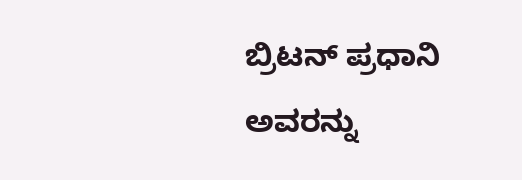ಬ್ರಿಟನ್ ಪ್ರಧಾನಿ ಅವರನ್ನು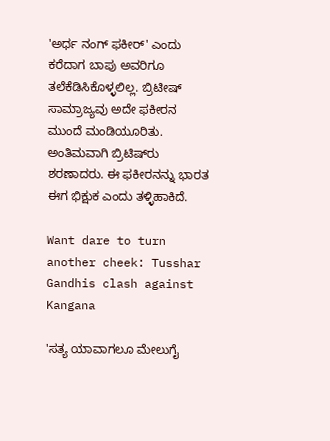'ಅರ್ಧ ನಂಗ್ ಫಕೀರ್' ಎಂದು ಕರೆದಾಗ ಬಾಪು ಅವರಿಗೂ ತಲೆಕೆಡಿಸಿಕೊಳ್ಳಲಿಲ್ಲ. ಬ್ರಿಟೀಷ್ ಸಾಮ್ರಾಜ್ಯವು ಅದೇ ಫಕೀರನ ಮುಂದೆ ಮಂಡಿಯೂರಿತು. ಅಂತಿಮವಾಗಿ ಬ್ರಿಟಿಷ್‌ರು ಶರಣಾದರು. ಈ ಫಕೀರನನ್ನು ಭಾರತ ಈಗ ಭಿಕ್ಷುಕ ಎಂದು ತಳ್ಳಿಹಾಕಿದೆ.

Want dare to turn another cheek: Tusshar Gandhis clash against Kangana

'ಸತ್ಯ ಯಾವಾಗಲೂ ಮೇಲುಗೈ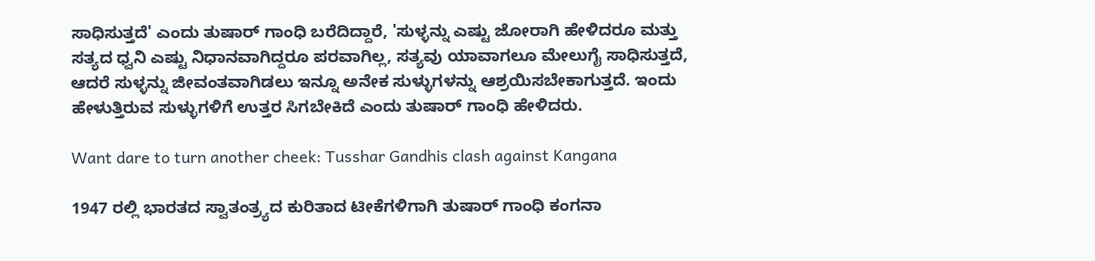ಸಾಧಿಸುತ್ತದೆ' ಎಂದು ತುಷಾರ್ ಗಾಂಧಿ ಬರೆದಿದ್ದಾರೆ, 'ಸುಳ್ಳನ್ನು ಎಷ್ಟು ಜೋರಾಗಿ ಹೇಳಿದರೂ ಮತ್ತು ಸತ್ಯದ ಧ್ವನಿ ಎಷ್ಟು ನಿಧಾನವಾಗಿದ್ದರೂ ಪರವಾಗಿಲ್ಲ, ಸತ್ಯವು ಯಾವಾಗಲೂ ಮೇಲುಗೈ ಸಾಧಿಸುತ್ತದೆ, ಆದರೆ ಸುಳ್ಳನ್ನು ಜೀವಂತವಾಗಿಡಲು ಇನ್ನೂ ಅನೇಕ ಸುಳ್ಳುಗಳನ್ನು ಆಶ್ರಯಿಸಬೇಕಾಗುತ್ತದೆ. ಇಂದು ಹೇಳುತ್ತಿರುವ ಸುಳ್ಳುಗಳಿಗೆ ಉತ್ತರ ಸಿಗಬೇಕಿದೆ ಎಂದು ತುಷಾರ್ ಗಾಂಧಿ ಹೇಳಿದರು.

Want dare to turn another cheek: Tusshar Gandhis clash against Kangana

1947 ರಲ್ಲಿ ಭಾರತದ ಸ್ವಾತಂತ್ರ್ಯದ ಕುರಿತಾದ ಟೀಕೆಗಳಿಗಾಗಿ ತುಷಾರ್ ಗಾಂಧಿ ಕಂಗನಾ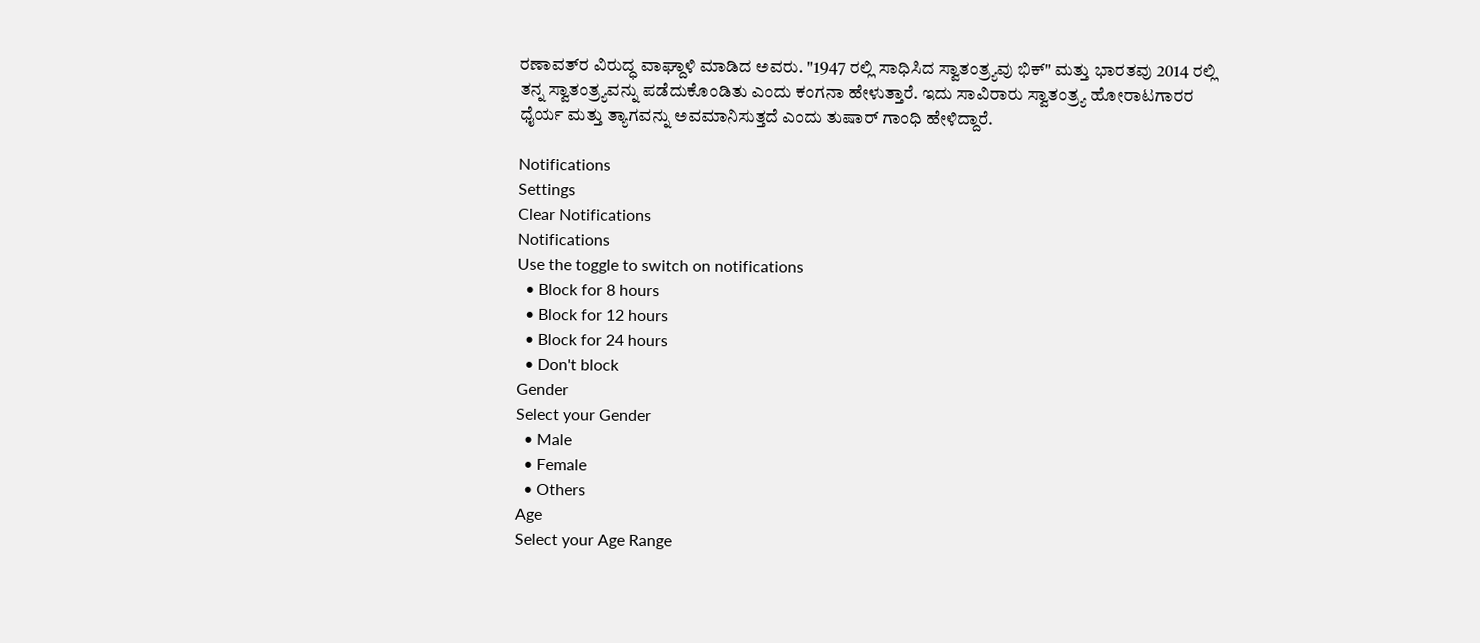ರಣಾವತ್‌ರ ವಿರುದ್ಧ ವಾಘ್ದಾಳಿ ಮಾಡಿದ ಅವರು. "1947 ರಲ್ಲಿ ಸಾಧಿಸಿದ ಸ್ವಾತಂತ್ರ್ಯವು ಭಿಕ್" ಮತ್ತು ಭಾರತವು 2014 ರಲ್ಲಿ ತನ್ನ ಸ್ವಾತಂತ್ರ್ಯವನ್ನು ಪಡೆದುಕೊಂಡಿತು ಎಂದು ಕಂಗನಾ ಹೇಳುತ್ತಾರೆ. ಇದು ಸಾವಿರಾರು ಸ್ವಾತಂತ್ರ್ಯ ಹೋರಾಟಗಾರರ ಧೈರ್ಯ ಮತ್ತು ತ್ಯಾಗವನ್ನು ಅವಮಾನಿಸುತ್ತದೆ ಎಂದು ತುಷಾರ್ ಗಾಂಧಿ ಹೇಳಿದ್ದಾರೆ.

Notifications
Settings
Clear Notifications
Notifications
Use the toggle to switch on notifications
  • Block for 8 hours
  • Block for 12 hours
  • Block for 24 hours
  • Don't block
Gender
Select your Gender
  • Male
  • Female
  • Others
Age
Select your Age Range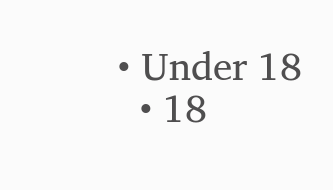• Under 18
  • 18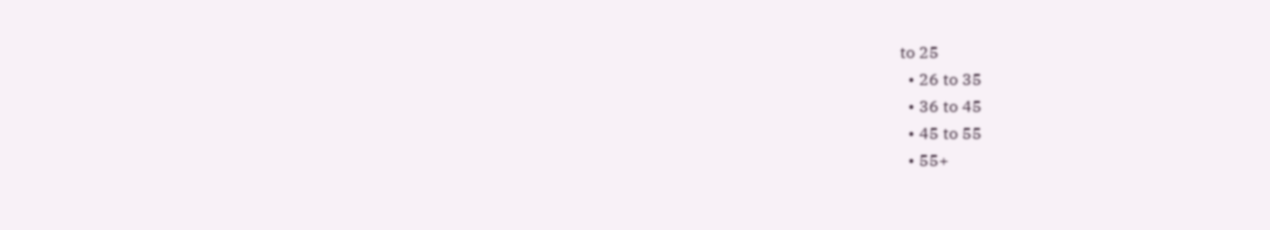to 25
  • 26 to 35
  • 36 to 45
  • 45 to 55
  • 55+